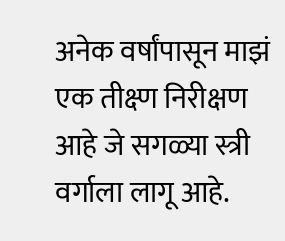अनेक वर्षांपासून माझं एक तीक्ष्ण निरीक्षण आहे जे सगळ्या स्त्री वर्गाला लागू आहे.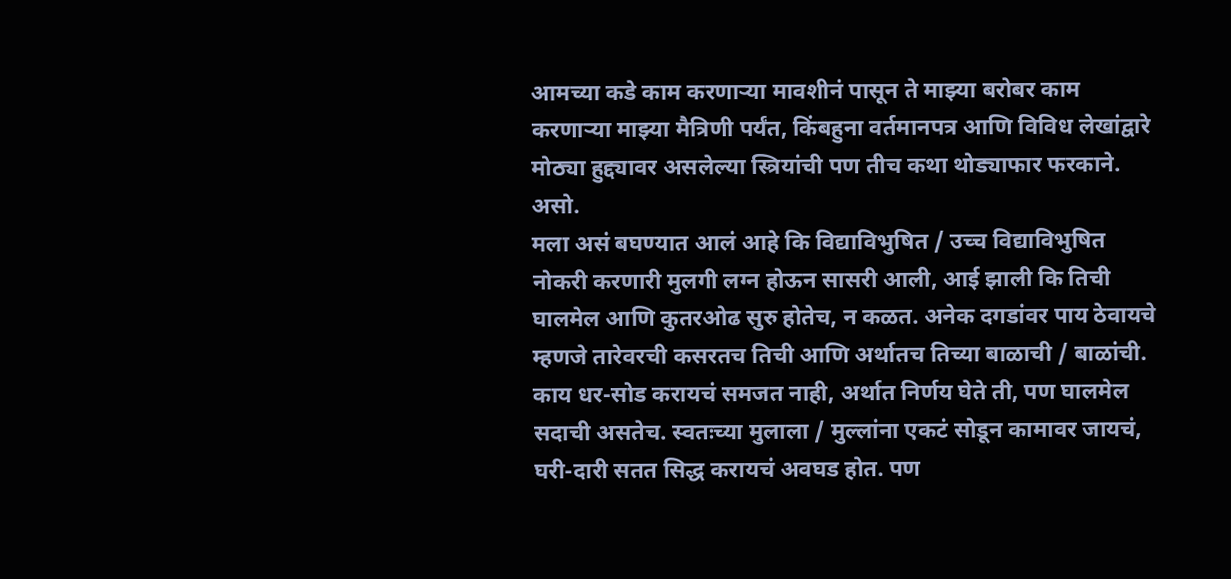आमच्या कडे काम करणाऱ्या मावशीनं पासून ते माझ्या बरोबर काम करणाऱ्या माझ्या मैत्रिणी पर्यंत, किंबहुना वर्तमानपत्र आणि विविध लेखांद्वारे मोठ्या हुद्द्यावर असलेल्या स्त्रियांची पण तीच कथा थोड्याफार फरकाने. असो.
मला असं बघण्यात आलं आहे कि विद्याविभुषित / उच्च विद्याविभुषित नोकरी करणारी मुलगी लग्न होऊन सासरी आली, आई झाली कि तिची घालमेल आणि कुतरओढ सुरु होतेच, न कळत. अनेक दगडांवर पाय ठेवायचे म्हणजे तारेवरची कसरतच तिची आणि अर्थातच तिच्या बाळाची / बाळांची. काय धर-सोड करायचं समजत नाही, अर्थात निर्णय घेते ती, पण घालमेल सदाची असतेच. स्वतःच्या मुलाला / मुल्लांना एकटं सोडून कामावर जायचं, घरी-दारी सतत सिद्ध करायचं अवघड होत. पण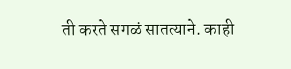ती करते सगळं सातत्याने. काही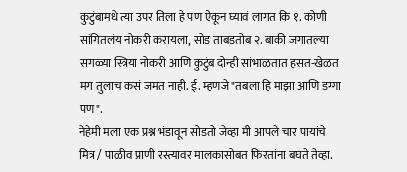कुटुंबामधे त्या उपर तिला हे पण ऐकून घ्यावं लागत कि १. कोणी सांगितलंय नोकरी करायला, सोड ताबडतोब २. बाकी जगातल्या सगळ्या स्त्रिया नोकरी आणि कुटुंब दोन्ही सांभाळतात हसत-खेळत मग तुलाच कसं जमत नाही. ई. म्हणजे "तबला हि माझा आणि डग्गा पण".
नेहेमी मला एक प्रश्न भंडावून सोडतो जेव्हा मी आपले चार पायांचे मित्र / पाळीव प्राणी रस्त्यावर मालकासोबत फिरतांना बघते तेव्हा.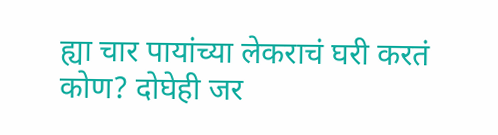ह्या चार पायांच्या लेकराचं घरी करतं कोण? दोघेही जर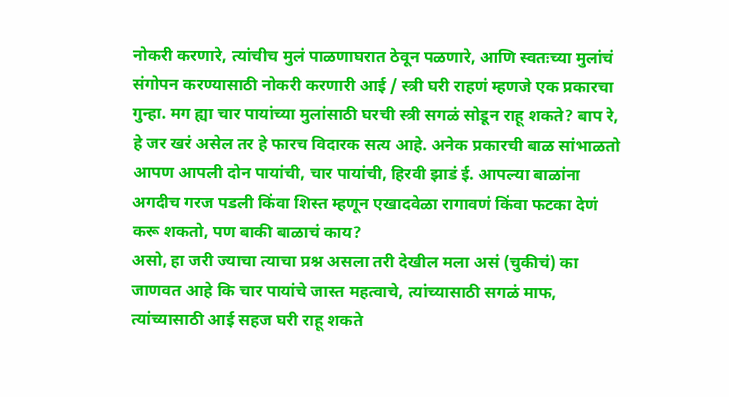नोकरी करणारे, त्यांचीच मुलं पाळणाघरात ठेवून पळणारे, आणि स्वतःच्या मुलांचं संगोपन करण्यासाठी नोकरी करणारी आई / स्त्री घरी राहणं म्हणजे एक प्रकारचा गुन्हा. मग ह्या चार पायांच्या मुलांसाठी घरची स्त्री सगळं सोडून राहू शकते? बाप रे, हे जर खरं असेल तर हे फारच विदारक सत्य आहे. अनेक प्रकारची बाळ सांभाळतो आपण आपली दोन पायांची, चार पायांची, हिरवी झाडं ई. आपल्या बाळांना अगदीच गरज पडली किंवा शिस्त म्हणून एखादवेळा रागावणं किंवा फटका देणं करू शकतो, पण बाकी बाळाचं काय?
असो, हा जरी ज्याचा त्याचा प्रश्न असला तरी देखील मला असं (चुकीचं) का जाणवत आहे कि चार पायांचे जास्त महत्वाचे, त्यांच्यासाठी सगळं माफ, त्यांच्यासाठी आई सहज घरी राहू शकते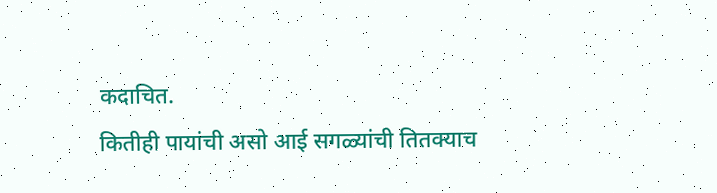कदाचित.
कितीही पायांची असो आई सगळ्यांची तितक्याच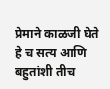प्रेमाने काळजी घेते हे च सत्य आणि बहुतांशी तीच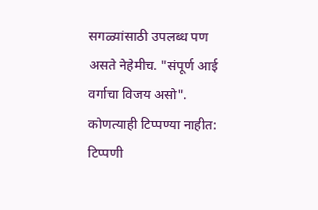सगळ्यांसाठी उपलब्ध पण असते नेहेमीच. "संपूर्ण आई वर्गाचा विजय असो".
कोणत्याही टिप्पण्या नाहीत:
टिप्पणी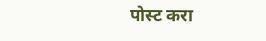पोस्ट करा